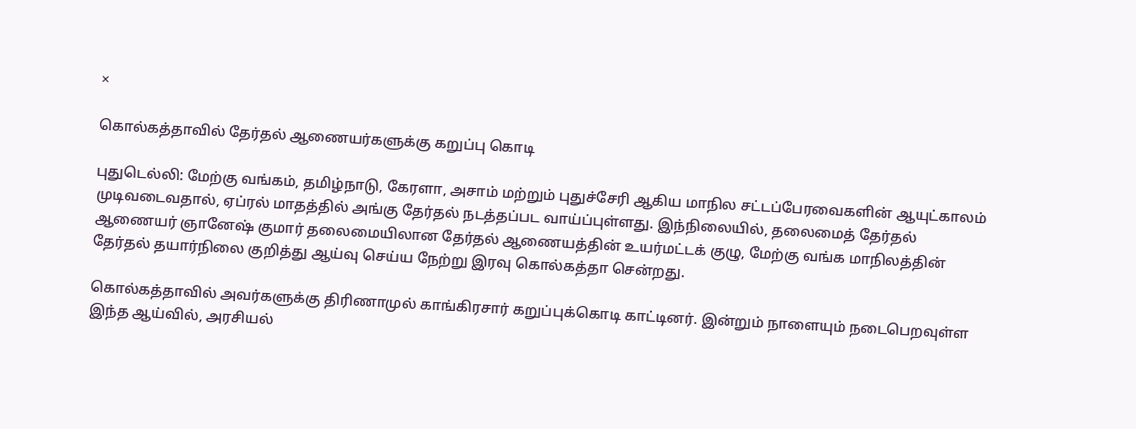×

கொல்கத்தாவில் தேர்தல் ஆணையர்களுக்கு கறுப்பு கொடி

புதுடெல்லி: மேற்கு வங்கம், தமிழ்நாடு, கேரளா, அசாம் மற்றும் புதுச்சேரி ஆகிய மாநில சட்டப்பேரவைகளின் ஆயுட்காலம் முடிவடைவதால், ஏப்ரல் மாதத்தில் அங்கு தேர்தல் நடத்தப்பட வாய்ப்புள்ளது. இந்நிலையில், தலைமைத் தேர்தல் ஆணையர் ஞானேஷ் குமார் தலைமையிலான தேர்தல் ஆணையத்தின் உயர்மட்டக் குழு, மேற்கு வங்க மாநிலத்தின் தேர்தல் தயார்நிலை குறித்து ஆய்வு செய்ய நேற்று இரவு கொல்கத்தா சென்றது.

கொல்கத்தாவில் அவர்களுக்கு திரிணாமுல் காங்கிரசார் கறுப்புக்கொடி காட்டினர். இன்றும் நாளையும் நடைபெறவுள்ள இந்த ஆய்வில், அரசியல்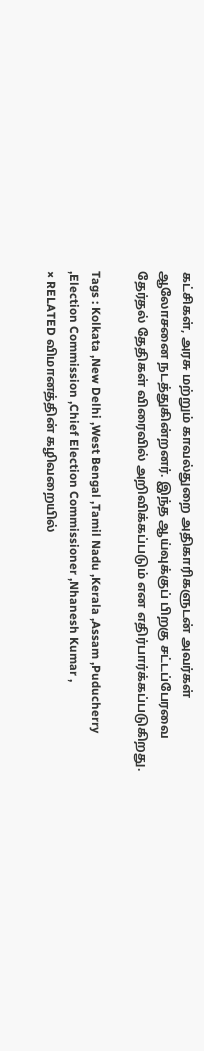கட்சிகள், அரசு மற்றும் காவல்துறை அதிகாரிகளுடன் அவர்கள் ஆலோசனை நடத்துகின்றனர். இந்த ஆய்வுக்குப் பிறகு சட்டப்பேரவை தேர்தல் தேதிகள் விரைவில் அறிவிக்கப்படும் என எதிர்பார்க்கப்படுகிறது.

Tags : Kolkata ,New Delhi ,West Bengal ,Tamil Nadu ,Kerala ,Assam ,Puducherry ,Election Commission ,Chief Election Commissioner ,Nhanesh Kumar ,
× RELATED விமானத்தின் கழிவறையில்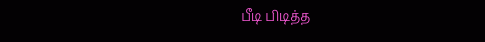பீடி பிடித்த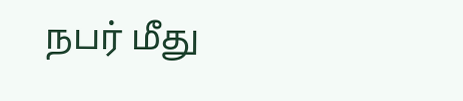நபர் மீது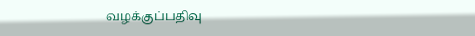வழக்குப்பதிவு